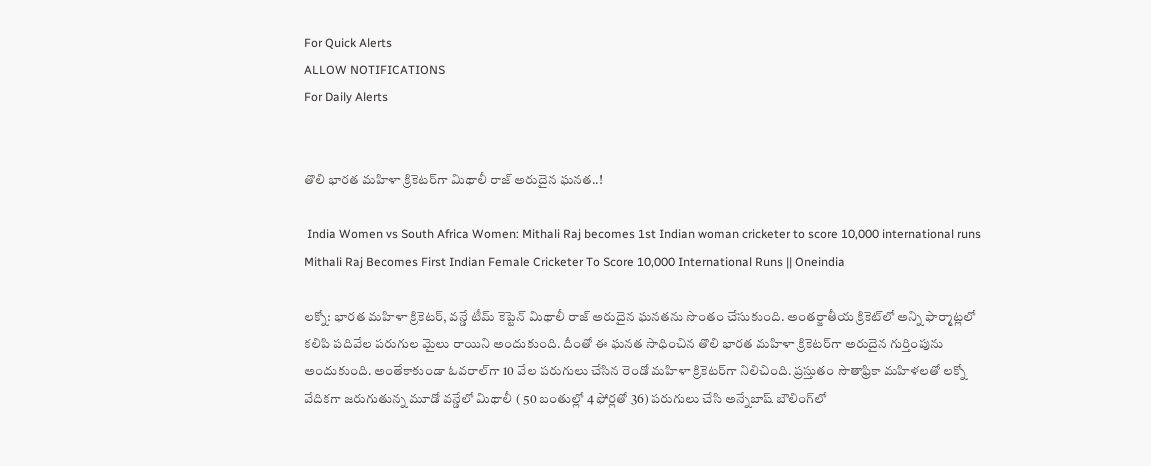For Quick Alerts
ALLOW NOTIFICATIONS
For Daily Alerts


తొలి భారత మహిళా క్రికెటర్‌గా మిథాలీ రాజ్ అరుదైన ఘనత..!

 India Women vs South Africa Women: Mithali Raj becomes 1st Indian woman cricketer to score 10,000 international runs
Mithali Raj Becomes First Indian Female Cricketer To Score 10,000 International Runs || Oneindia

లక్నో: భారత మహిళా క్రికెటర్, వన్డే టీమ్ కెప్టెన్ మిథాలీ రాజ్ అరుదైన ఘనతను సొంతం చేసుకుంది. అంతర్జాతీయ క్రికెట్‌లో అన్ని ఫార్మాట్లలో కలిపి పదివేల పరుగుల మైలు రాయిని అందుకుంది. దీంతో ఈ ఘనత సాధించిన తొలి భారత మహిళా క్రికెటర్‌గా అరుదైన గుర్తింపును అందుకుంది. అంతేకాకుండా ఓవరాల్‌గా 10 వేల పరుగులు చేసిన రెండో మహిళా క్రికెటర్‌గా నిలిచింది. ప్రస్తుతం సౌతాఫ్రికా మహిళలతో లక్నో వేదికగా జరుగుతున్న మూడో వన్డేలో మిథాలీ ( 50 బంతుల్లో 4 ఫోర్లతో 36) పరుగులు చేసి అన్నేబాష్‌ బౌలింగ్‌లో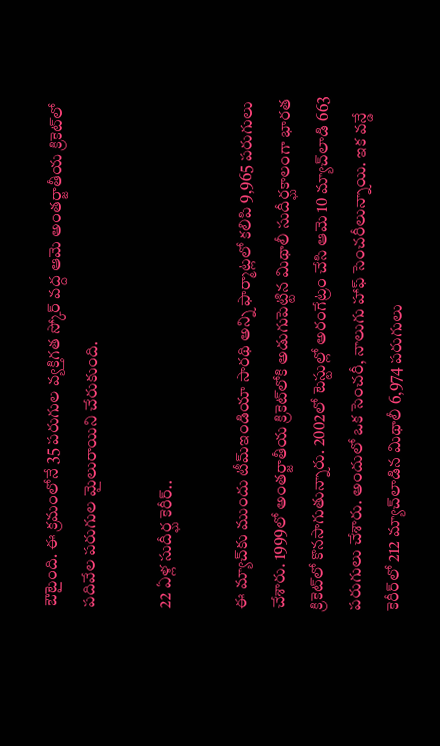ఔటైంది. ఈ క్రమంలోనే 35 పరుగుల వ్యక్తిగత స్కోర్‌ వద్ద ఆమె అంతర్జాతీయ క్రికెట్‌లో పదివేల పరుగుల మైలురాయిని చేరుకుంది.

22 ఏళ్ల సుదీర్ఘ కెరీర్..

ఈ మ్యాచ్‌కు ముందు టీమ్‌ఇండియా సారథి అన్ని ఫార్మాట్లలో కలిపి 9,965 పరుగులు చేశారు. 1999లో అంతర్జాతీయ క్రికెట్‌లోకి అడుగుపెట్టిన మిథాలీ సుదీర్ఘకాలంగా భారత క్రికెట్‌లో కొనసాగుతున్నారు. 2002లో టెస్టుల్లో అరంగేట్రం చేసి ఆమె 10 మ్యాచ్‌లాడి 663 పరుగులు చేశారు. అందులో ఒక సెంచరీ, నాలుగు హాఫ్ సెంచరీలున్నాయి. ఇక వన్డే కెరీర్‌లో 212 మ్యాచ్‌లాడిన మిథాలీ 6,974 పరుగులు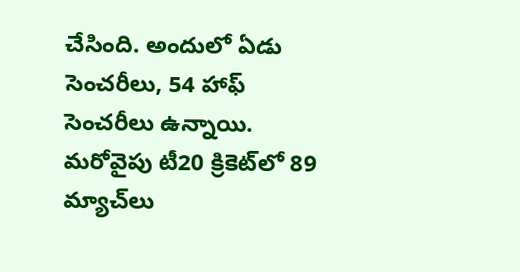చేసింది. అందులో ఏడు సెంచరీలు, 54 హాఫ్ సెంచరీలు ఉన్నాయి. మరోవైపు టీ20 క్రికెట్‌లో 89 మ్యాచ్‌లు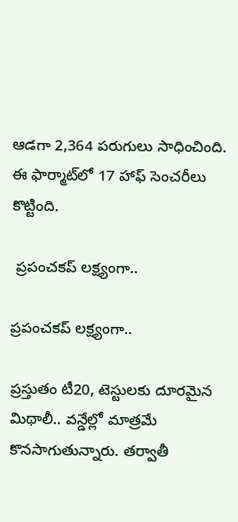ఆడగా 2,364 పరుగులు సాధించింది. ఈ ఫార్మాట్‌లో 17 హాఫ్ సెంచరీలు కొట్టింది.

 ప్రపంచకప్ లక్ష్యంగా..

ప్రపంచకప్ లక్ష్యంగా..

ప్రస్తుతం టీ20, టెస్టులకు దూరమైన మిథాలీ.. వన్డేల్లో మాత్రమే కొనసాగుతున్నారు. తర్వాతీ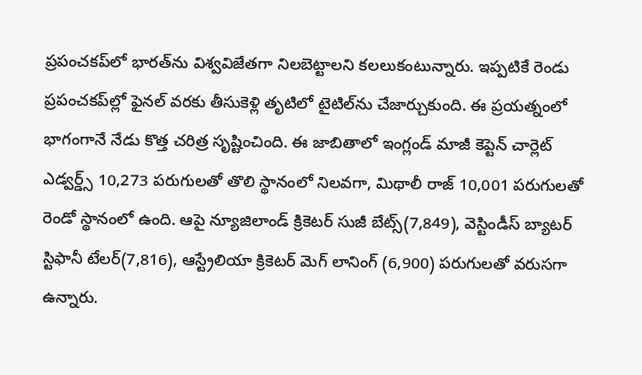ప్రపంచకప్‌లో భారత్‌ను విశ్వవిజేతగా నిలబెట్టాలని కలలుకంటున్నారు. ఇప్పటికే రెండు ప్రపంచకప్‌ల్లో ఫైనల్ వరకు తీసుకెళ్లి తృటిలో టైటిల్‌ను చేజార్చుకుంది. ఈ ప్రయత్నంలో భాగంగానే నేడు కొత్త చరిత్ర సృష్టించింది. ఈ జాబితాలో ఇంగ్లండ్‌ మాజీ కెప్టెన్ చార్లెట్‌ ఎడ్వర్డ్స్‌ 10,273 పరుగులతో తొలి స్థానంలో నిలవగా, మిథాలీ రాజ్‌ 10,001 పరుగులతో రెండో స్థానంలో ఉంది. ఆపై న్యూజిలాండ్‌ క్రికెటర్‌ సుజీ బేట్స్‌(7,849), వెస్టిండీస్‌ బ్యాటర్‌ స్టిఫానీ టేలర్‌(7,816), ఆస్ట్రేలియా క్రికెటర్‌ మెగ్‌ లానింగ్‌ (6,900) పరుగులతో వరుసగా ఉన్నారు.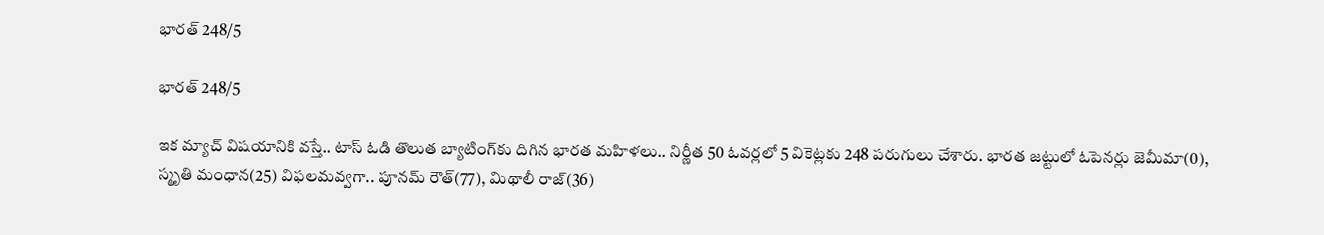భారత్ 248/5

భారత్ 248/5

ఇక మ్యాచ్ విషయానికి వస్తే.. టాస్ ఓడి తొలుత బ్యాటింగ్‌కు దిగిన భారత మహిళలు.. నిర్ణీత 50 ఓవర్లలో 5 వికెట్లకు 248 పరుగులు చేశారు. భారత జట్టులో ఓపెనర్లు జెమీమా(0), స్మృతి మంధాన(25) విఫలమవ్వగా.. పూనమ్ రౌత్(77), మిథాలీ రాజ్(36)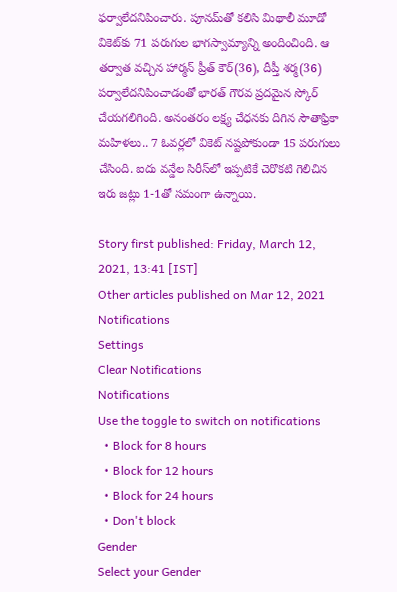ఫర్వాలేదనిపించారు. పూనమ్‌తో కలిసి మిథాలీ మూడో వికెట్‌కు 71 పరుగుల భాగస్వామ్యాన్ని అందించింది. ఆ తర్వాత వచ్చిన హార్మన్ ప్రీత్ కౌర్(36), దీప్తీ శర్మ(36) పర్వాలేదనిపించాడంతో భారత్ గౌరవ ప్రదమైన స్కోర్ చేయగలిగింది. అనంతరం లక్ష్య చేధనకు దిగిన సౌతాఫ్రికా మహిళలు.. 7 ఓవర్లలో వికెట్ నష్టపోకుండా 15 పరుగులు చేసింది. ఐదు వన్డేల సిరీస్‌లో ఇప్పటికే చెరొకటి గెలిచిన ఇరు జట్లు 1-1తో సమంగా ఉన్నాయి.

Story first published: Friday, March 12, 2021, 13:41 [IST]
Other articles published on Mar 12, 2021
Notifications
Settings
Clear Notifications
Notifications
Use the toggle to switch on notifications
  • Block for 8 hours
  • Block for 12 hours
  • Block for 24 hours
  • Don't block
Gender
Select your Gender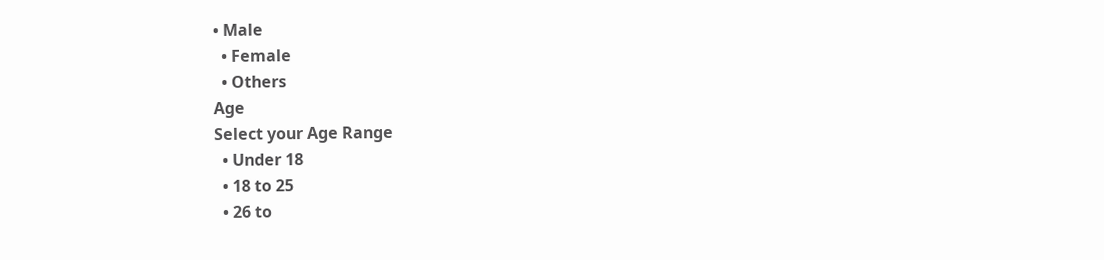• Male
  • Female
  • Others
Age
Select your Age Range
  • Under 18
  • 18 to 25
  • 26 to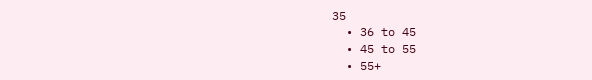35
  • 36 to 45
  • 45 to 55
  • 55+